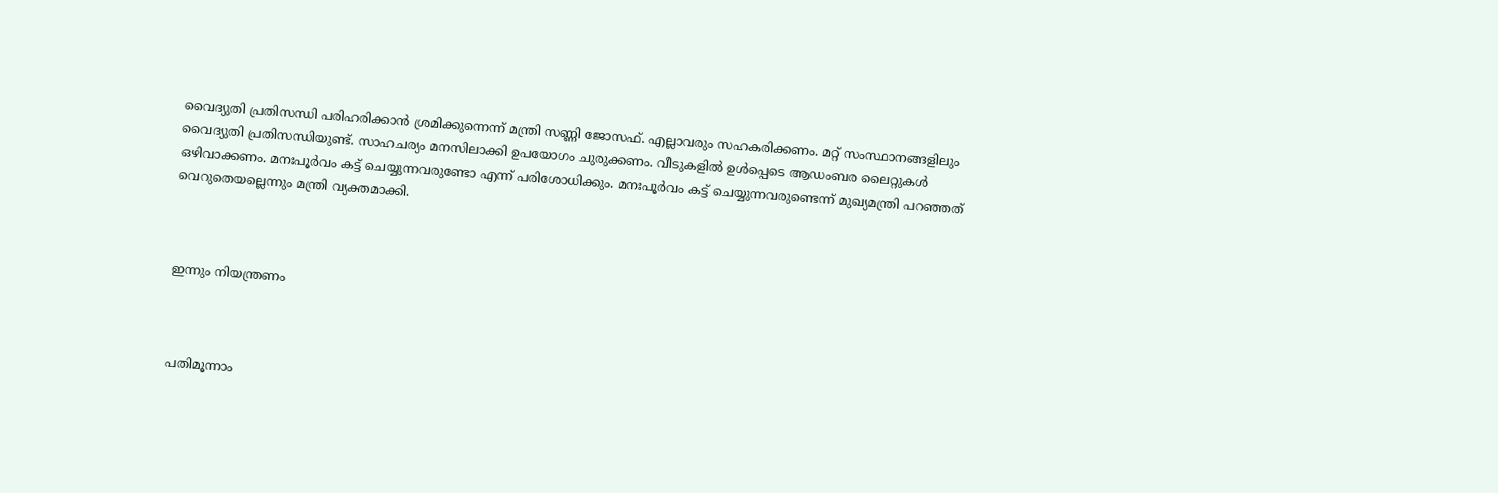വൈദ്യുതി പ്രതിസന്ധി പരിഹരിക്കാന്‍ ശ്രമിക്കുന്നെന്ന് മന്ത്രി സണ്ണി ജോസഫ്. എല്ലാവരും സഹകരിക്കണം. മറ്റ് സംസ്ഥാനങ്ങളിലും വൈദ്യുതി പ്രതിസന്ധിയുണ്ട്. സാഹചര്യം മനസിലാക്കി ഉപയോഗം ചുരുക്കണം. വീടുകളില്‍ ഉള്‍പ്പെടെ ആഡംബര ലൈറ്റുകള്‍ ഒഴിവാക്കണം. മനഃപൂര്‍വം കട്ട് ചെയ്യുന്നവരുണ്ടോ എന്ന് പരിശോധിക്കും. മനഃപൂര്‍വം കട്ട് ചെയ്യുന്നവരുണ്ടെന്ന് മുഖ്യമന്ത്രി പറഞ്ഞത് വെറുതെയല്ലെന്നും മന്ത്രി വ്യക്തമാക്കി.



ഇന്നും നിയന്ത്രണം



പതിമൂന്നാം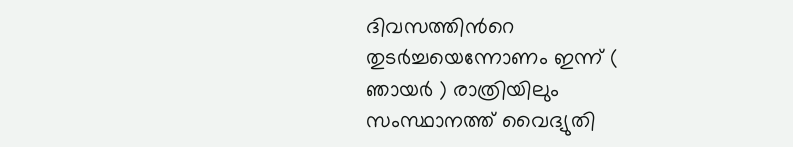ദിവസത്തിന്‍റെ തുടര്‍ച്ചയെന്നോണം ഇന്ന് ( ഞായര്‍ ) രാത്രിയിലും സംസ്ഥാനത്ത് വൈദ്യുതി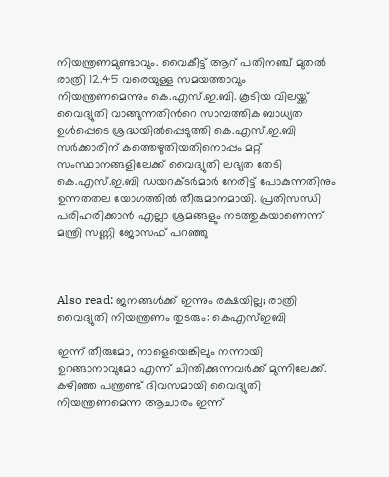നിയന്ത്രണമുണ്ടാവും. വൈകീട്ട് ആറ് പതിനഞ്ച് മുതല്‍ രാത്രി 12.45 വരെയുള്ള സമയത്താവും നിയന്ത്രണമെന്നും കെ.എസ്.ഇ.ബി. കൂടിയ വിലയ്ക്ക് വൈദ്യുതി വാങ്ങുന്നതിന്‍റെ സാമ്പത്തിക ബാധ്യത ഉള്‍പ്പെടെ ശ്രദ്ധയില്‍പ്പെടുത്തി കെ.എസ്.ഇ.ബി സര്‍ക്കാരിന് കത്തെഴുതിയതിനൊപ്പം മറ്റ് സംസ്ഥാനങ്ങളിലേക്ക് വൈദ്യുതി ലഭ്യത തേടി കെ.എസ്.ഇ.ബി ഡയറക്ടര്‍മാര്‍ നേരിട്ട് പോകുന്നതിനും ഉന്നതതല യോഗത്തില്‍ തീരുമാനമായി. പ്രതിസന്ധി പരിഹരിക്കാന്‍ എല്ലാ ശ്രമങ്ങളും നടത്തുകയാണെന്ന് മന്ത്രി സണ്ണി ജോസഫ് പറഞ്ഞു



Also read: ജനങ്ങള്‍ക്ക് ഇന്നും രക്ഷയില്ല; രാത്രി വൈദ്യുതി നിയന്ത്രണം തുടരും: കെഎസ്ഇബി

ഇന്ന് തീരുമോ, നാളെയെങ്കിലും നന്നായി ഉറങ്ങാനാവുമോ എന്ന് ചിന്തിക്കുന്നവര്‍ക്ക് മുന്നിലേക്ക്. കഴിഞ്ഞ പന്ത്രണ്ട് ദിവസമായി വൈദ്യുതി നിയന്ത്രണമെന്ന ആചാരം ഇന്ന്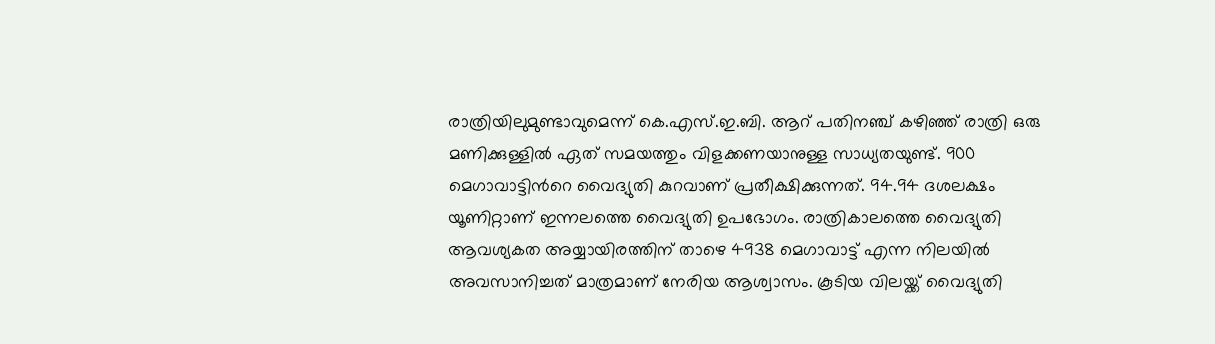രാത്രിയിലുമുണ്ടാവുമെന്ന് കെ.എസ്.ഇ.ബി. ആറ് പതിനഞ്ച് കഴിഞ്ഞ് രാത്രി ഒരു മണിക്കുള്ളില്‍ ഏത് സമയത്തും വിളക്കണയാനുള്ള സാധ്യതയുണ്ട്. 900 മെഗാവാട്ടിന്‍റെ വൈദ്യുതി കുറവാണ് പ്രതീക്ഷിക്കുന്നത്. 94.94 ദശലക്ഷം യൂണിറ്റാണ് ഇന്നലത്തെ വൈദ്യുതി ഉപഭോഗം. രാത്രികാലത്തെ വൈദ്യുതി ആവശ്യകത അയ്യായിരത്തിന് താഴെ 4938 മെഗാവാട്ട് എന്ന നിലയില്‍ അവസാനിച്ചത് മാത്രമാണ് നേരിയ ആശ്വാസം. കൂടിയ വിലയ്ക്ക് വൈദ്യുതി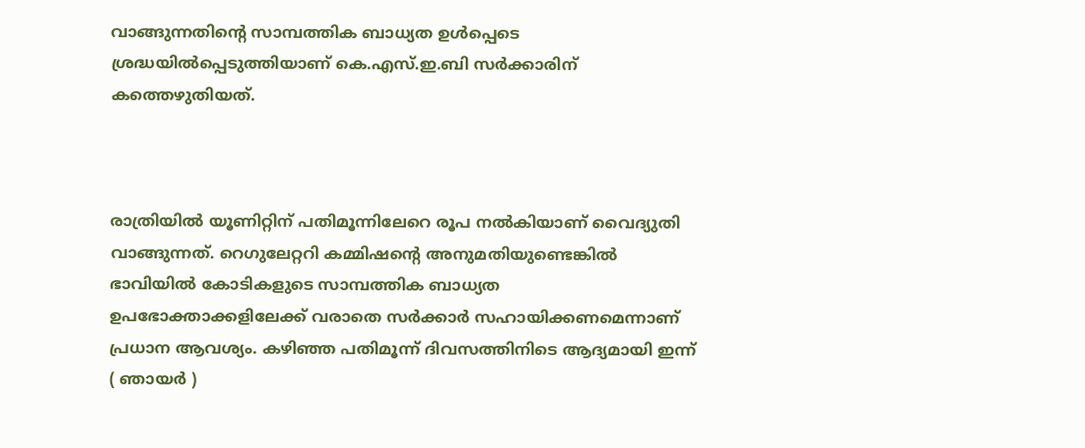വാങ്ങുന്നതിന്‍റെ സാമ്പത്തിക ബാധ്യത ഉള്‍പ്പെടെ ശ്രദ്ധയില്‍പ്പെടുത്തിയാണ് കെ.എസ്.ഇ.ബി സര്‍ക്കാരിന് കത്തെഴുതിയത്.



രാത്രിയില്‍ യൂണിറ്റിന് പതിമൂന്നിലേറെ രൂപ നല്‍കിയാണ് വൈദ്യുതി വാങ്ങുന്നത്. റെഗുലേറ്ററി കമ്മിഷന്‍റെ അനുമതിയുണ്ടെങ്കില്‍ ഭാവിയില്‍ കോടികളുടെ സാമ്പത്തിക ബാധ്യത ഉപഭോക്താക്കളിലേക്ക് വരാതെ സര്‍ക്കാര്‍ സഹായിക്കണമെന്നാണ് പ്രധാന ആവശ്യം. കഴിഞ്ഞ പതിമൂന്ന് ദിവസത്തിനിടെ ആദ്യമായി ഇന്ന് ( ഞായര്‍ )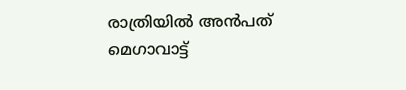രാത്രിയില്‍ അന്‍പത് മെഗാവാട്ട്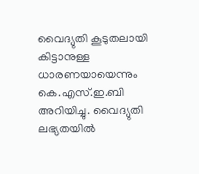വൈദ്യുതി കൂടുതലായി കിട്ടാനുള്ള ധാരണയായെന്നും കെ.എസ്.ഇ.ബി അറിയിച്ചു. വൈദ്യുതി ലഭ്യതയില്‍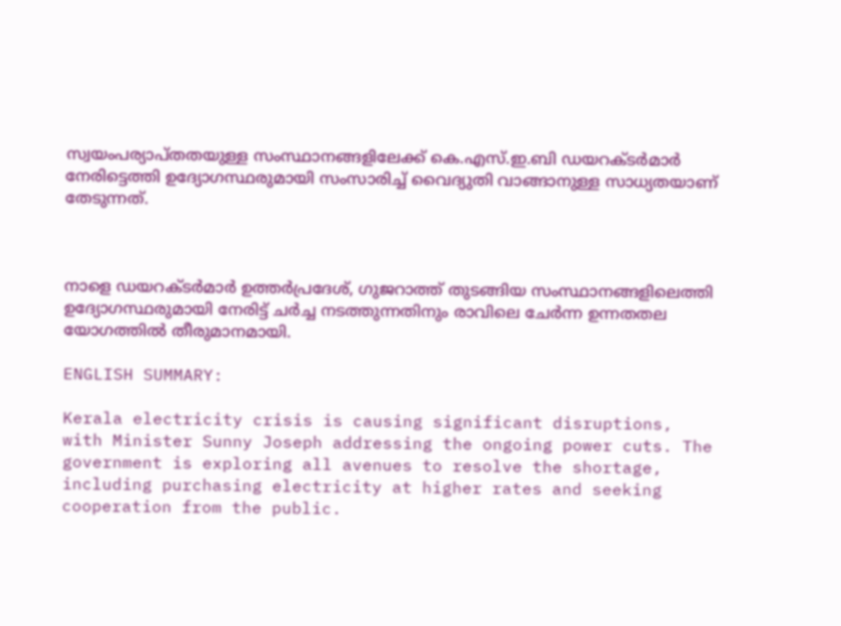സ്വയംപര്യാപ്തതയുള്ള സംസ്ഥാനങ്ങളിലേക്ക് കെ.എസ്.ഇ.ബി ഡയറക്ടര്‍മാര്‍ നേരിട്ടെത്തി ഉദ്യോഗസ്ഥരുമായി സംസാരിച്ച് വൈദ്യുതി വാങ്ങാനുള്ള സാധ്യതയാണ് തേടുന്നത്.



നാളെ ഡയറക്ടര്‍മാര്‍ ഉത്തര്‍പ്രദേശ്, ഗുജറാത്ത് തുടങ്ങിയ സംസ്ഥാനങ്ങളിലെത്തി ഉദ്യോഗസ്ഥരുമായി നേരിട്ട് ചര്‍ച്ച നടത്തുന്നതിനും രാവിലെ ചേര്‍ന്ന ഉന്നതതല യോഗത്തില്‍ തീരുമാനമായി.

ENGLISH SUMMARY:

Kerala electricity crisis is causing significant disruptions, with Minister Sunny Joseph addressing the ongoing power cuts. The government is exploring all avenues to resolve the shortage, including purchasing electricity at higher rates and seeking cooperation from the public.